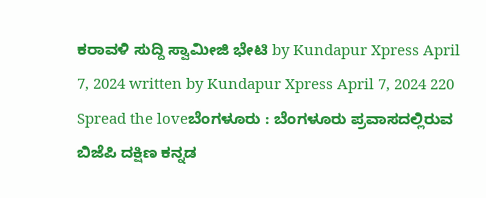ಕರಾವಳಿ ಸುದ್ದಿ ಸ್ವಾಮೀಜಿ ಭೇಟಿ by Kundapur Xpress April 7, 2024 written by Kundapur Xpress April 7, 2024 220 Spread the loveಬೆಂಗಳೂರು : ಬೆಂಗಳೂರು ಪ್ರವಾಸದಲ್ಲಿರುವ ಬಿಜೆಪಿ ದಕ್ಷಿಣ ಕನ್ನಡ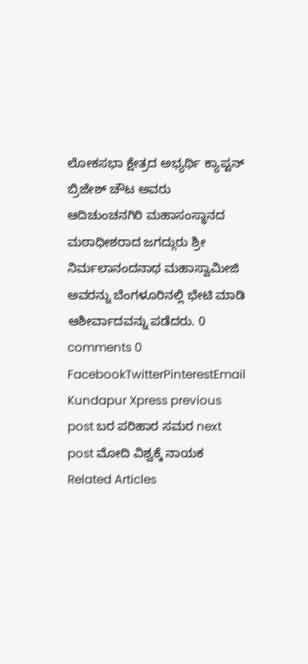ಲೋಕಸಭಾ ಕ್ಷೇತ್ರದ ಅಭ್ಯರ್ಥಿ ಕ್ಯಾಪ್ಟನ್ ಬ್ರಿಜೇಶ್ ಚೌಟ ಅವರು ಆದಿಚುಂಚನಗಿರಿ ಮಹಾಸಂಸ್ಥಾನದ ಮಠಾಧೀಶರಾದ ಜಗದ್ಗುರು ಶ್ರೀ ನಿರ್ಮಲಾನಂದನಾಥ ಮಹಾಸ್ವಾಮೀಜಿ ಅವರನ್ನು ಬೆಂಗಳೂರಿನಲ್ಲಿ ಭೇಟಿ ಮಾಡಿ ಆಶೀರ್ವಾದವನ್ನು ಪಡೆದರು. 0 comments 0 FacebookTwitterPinterestEmail Kundapur Xpress previous post ಬರ ಪರಿಹಾರ ಸಮರ next post ಮೋದಿ ವಿಶ್ವಕ್ಕೆ ನಾಯಕ Related Articles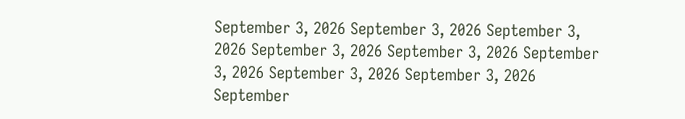September 3, 2026 September 3, 2026 September 3, 2026 September 3, 2026 September 3, 2026 September 3, 2026 September 3, 2026 September 3, 2026 September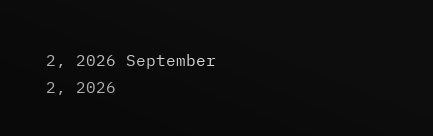2, 2026 September 2, 2026